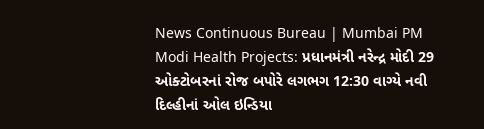News Continuous Bureau | Mumbai PM Modi Health Projects: પ્રધાનમંત્રી નરેન્દ્ર મોદી 29 ઓક્ટોબરનાં રોજ બપોરે લગભગ 12:30 વાગ્યે નવી દિલ્હીનાં ઓલ ઇન્ડિયા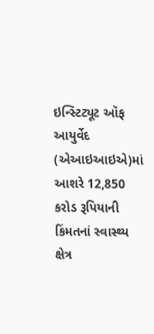ઇન્સ્ટિટ્યૂટ ઑફ આયુર્વેદ (એઆઇઆઇએ)માં આશરે 12,850 કરોડ રૂપિયાની કિંમતનાં સ્વાસ્થ્ય ક્ષેત્ર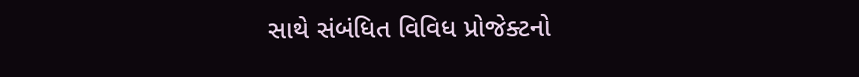સાથે સંબંધિત વિવિધ પ્રોજેક્ટનો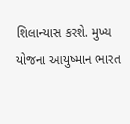શિલાન્યાસ કરશે. મુખ્ય યોજના આયુષ્માન ભારત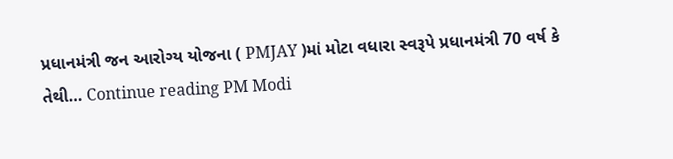પ્રધાનમંત્રી જન આરોગ્ય યોજના ( PMJAY )માં મોટા વધારા સ્વરૂપે પ્રધાનમંત્રી 70 વર્ષ કે તેથી… Continue reading PM Modi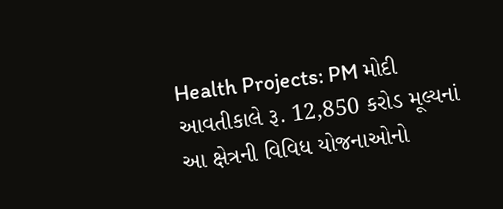Health Projects: PM મોદી આવતીકાલે રૂ. 12,850 કરોડ મૂલ્યનાં આ ક્ષેત્રની વિવિધ યોજનાઓનો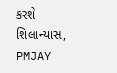કરશે શિલાન્યાસ, PMJAY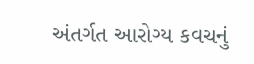અંતર્ગત આરોગ્ય કવચનું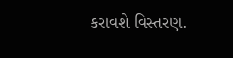કરાવશે વિસ્તરણ.